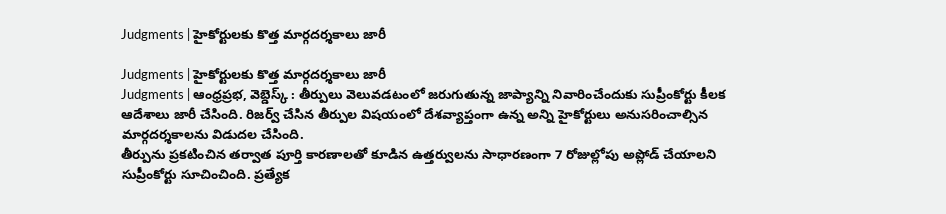Judgments | హైకోర్టులకు కొత్త మార్గదర్శకాలు జారీ

Judgments | హైకోర్టులకు కొత్త మార్గదర్శకాలు జారీ
Judgments | ఆంధ్రప్రభ, వెబ్డెస్క్ : తీర్పులు వెలువడటంలో జరుగుతున్న జాప్యాన్ని నివారించేందుకు సుప్రీంకోర్టు కీలక ఆదేశాలు జారీ చేసింది. రిజర్వ్ చేసిన తీర్పుల విషయంలో దేశవ్యాప్తంగా ఉన్న అన్ని హైకోర్టులు అనుసరించాల్సిన మార్గదర్శకాలను విడుదల చేసింది.
తీర్పును ప్రకటించిన తర్వాత పూర్తి కారణాలతో కూడిన ఉత్తర్వులను సాధారణంగా 7 రోజుల్లోపు అప్లోడ్ చేయాలని సుప్రీంకోర్టు సూచించింది. ప్రత్యేక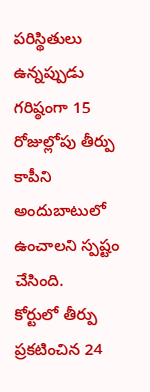పరిస్థితులు ఉన్నప్పుడు గరిష్ఠంగా 15 రోజుల్లోపు తీర్పు కాపీని అందుబాటులో ఉంచాలని స్పష్టం చేసింది.
కోర్టులో తీర్పు ప్రకటించిన 24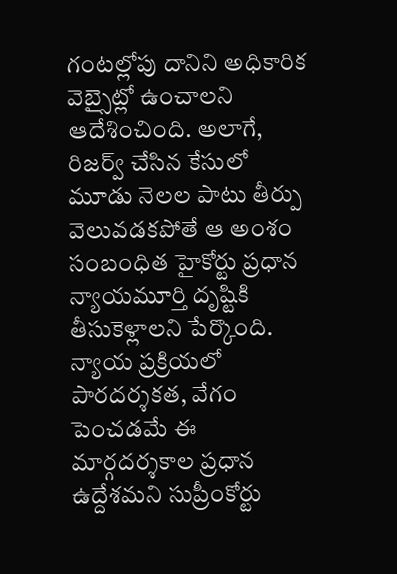గంటల్లోపు దానిని అధికారిక వెబ్సైట్లో ఉంచాలని ఆదేశించింది. అలాగే, రిజర్వ్ చేసిన కేసులో మూడు నెలల పాటు తీర్పు వెలువడకపోతే ఆ అంశం సంబంధిత హైకోర్టు ప్రధాన న్యాయమూర్తి దృష్టికి తీసుకెళ్లాలని పేర్కొంది. న్యాయ ప్రక్రియలో పారదర్శకత, వేగం పెంచడమే ఈ మార్గదర్శకాల ప్రధాన ఉద్దేశమని సుప్రీంకోర్టు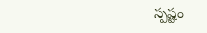స్పష్టం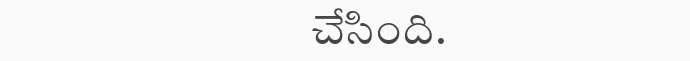చేసింది.